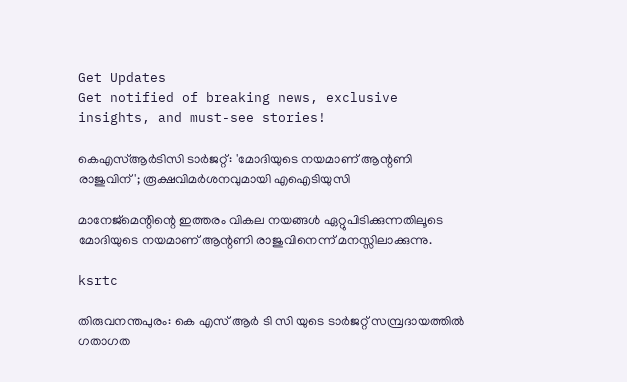Get Updates
Get notified of breaking news, exclusive insights, and must-see stories!

കെഎസ്ആർടിസി ടാർജറ്റ്: 'മോദിയുടെ നയമാണ് ആന്റണി രാജുവിന്'; രൂക്ഷവിമർശനവുമായി എഐടിയുസി

മാനേജ്മെന്റിന്റെ ഇത്തരം വികല നയങ്ങൾ ഏറ്റുപിടിക്കുന്നതിലൂടെ മോദിയുടെ നയമാണ് ആന്റണി രാജുവിനെന്ന് മനസ്സിലാക്കുന്നു.

ksrtc

തിരുവനന്തപുരം: കെ എസ് ആർ ടി സി യുടെ ടാര്‍ജറ്റ് സമ്പ്രദായത്തില്‍ ഗതാഗത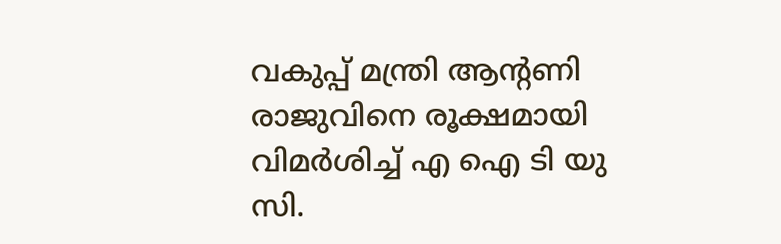വകുപ്പ് മന്ത്രി ആന്റണി രാജുവിനെ രൂക്ഷമായി വിമർശിച്ച് എ ഐ ടി യു സി.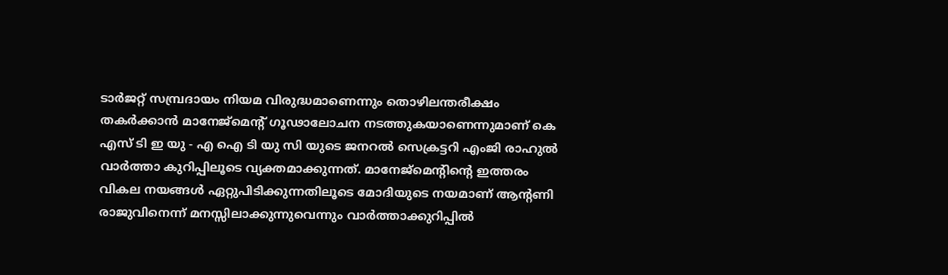ടാര്‍ജറ്റ് സമ്പ്രദായം നിയമ വിരുദ്ധമാണെന്നും തൊഴിലന്തരീക്ഷം തകര്‍ക്കാന്‍ മാനേജ്‌മെന്റ് ഗൂഢാലോചന നടത്തുകയാണെന്നുമാണ് കെ എസ് ടി ഇ യു - എ ഐ ടി യു സി യുടെ ജനറല്‍ സെക്രട്ടറി എംജി രാഹുല്‍ വാർത്താ കുറിപ്പിലൂടെ വ്യക്തമാക്കുന്നത്. മാനേജ്മെന്റിന്റെ ഇത്തരം വികല നയങ്ങൾ ഏറ്റുപിടിക്കുന്നതിലൂടെ മോദിയുടെ നയമാണ് ആന്റണി രാജുവിനെന്ന് മനസ്സിലാക്കുന്നുവെന്നും വാർത്താക്കുറിപ്പില്‍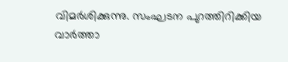വിമർശിക്കുന്നു. സംഘടന പുറത്തിറിക്കിയ വാർത്താ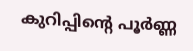കുറിപ്പിന്റെ പൂർണ്ണ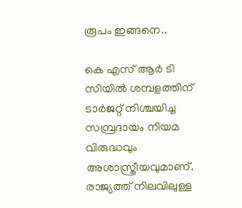രൂപം ഇങ്ങനെ..

കെ എസ് ആർ ടി സിയിൽ ശമ്പളത്തിന് ടാർജറ്റ് നിശ്ചയിച്ച സമ്പ്രദായം നിയമ വിരുദ്ധവും അശാസ്ത്രീയവുമാണ്. രാജ്യത്ത് നിലവിലുള്ള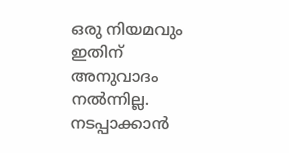ഒരു നിയമവും ഇതിന് അനുവാദം നൽന്നില്ല. നടപ്പാക്കാൻ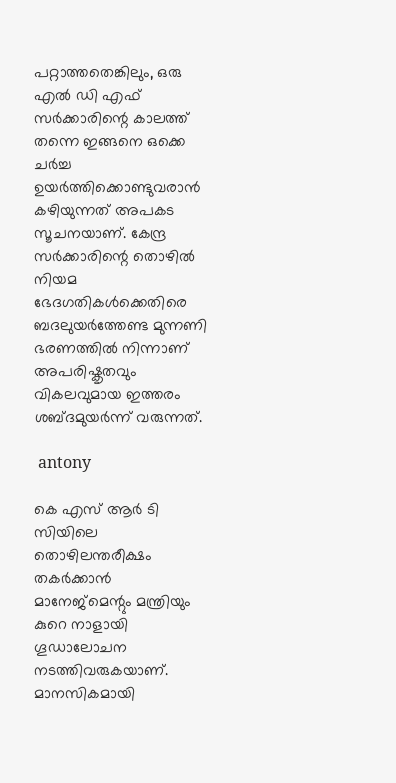പറ്റാത്തതെങ്കിലും, ഒരു എല്‍ ഡി എഫ് സർക്കാരിന്റെ കാലത്ത് തന്നെ ഇങ്ങനെ ഒക്കെ ചർച്ച ഉയർത്തിക്കൊണ്ടുവരാൻ കഴിയുന്നത് അപകട സൂചനയാണ്. കേന്ദ്ര സർക്കാരിന്റെ തൊഴിൽ നിയമ ഭേദഗതികൾക്കെതിരെ ബദലുയർത്തേണ്ട മുന്നണി ഭരണത്തിൽ നിന്നാണ് അപരിഷ്കൃതവും വികലവുമായ ഇത്തരം ശബ്ദമുയർന്ന് വരുന്നത്.

 antony

കെ എസ് ആർ ടി സിയിലെ തൊഴിലന്തരീക്ഷം തകർക്കാൻ മാനേജ്മെന്റും മന്ത്രിയും കുറെ നാളായി ഗൂഡാലോചന നടത്തിവരുകയാണ്. മാനസികമായി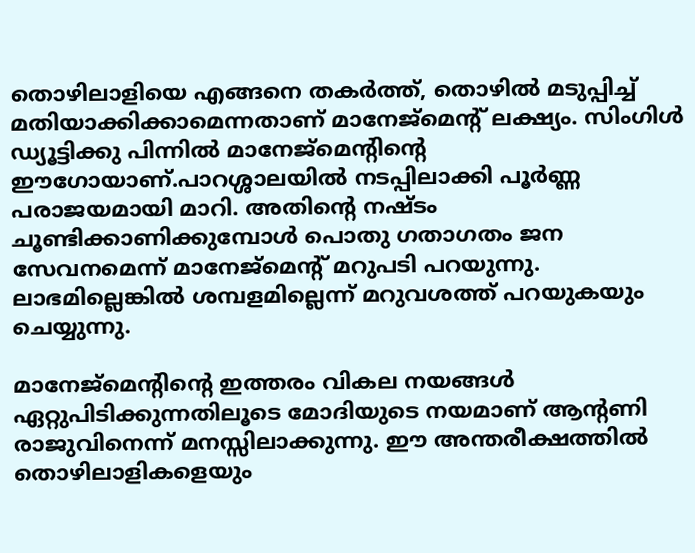തൊഴിലാളിയെ എങ്ങനെ തകർത്ത്, തൊഴിൽ മടുപ്പിച്ച് മതിയാക്കിക്കാമെന്നതാണ് മാനേജ്മെന്റ് ലക്ഷ്യം. സിംഗിൾ ഡ്യൂട്ടിക്കു പിന്നിൽ മാനേജ്മെന്റിന്റെ ഈഗോയാണ്.പാറശ്ശാലയിൽ നടപ്പിലാക്കി പൂർണ്ണ പരാജയമായി മാറി. അതിന്റെ നഷ്ടം ചൂണ്ടിക്കാണിക്കുമ്പോൾ പൊതു ഗതാഗതം ജന സേവനമെന്ന് മാനേജ്മെന്റ് മറുപടി പറയുന്നു. ലാഭമില്ലെങ്കിൽ ശമ്പളമില്ലെന്ന് മറുവശത്ത് പറയുകയും ചെയ്യുന്നു.

മാനേജ്മെന്റിന്റെ ഇത്തരം വികല നയങ്ങൾ ഏറ്റുപിടിക്കുന്നതിലൂടെ മോദിയുടെ നയമാണ് ആന്റണി രാജുവിനെന്ന് മനസ്സിലാക്കുന്നു. ഈ അന്തരീക്ഷത്തിൽ തൊഴിലാളികളെയും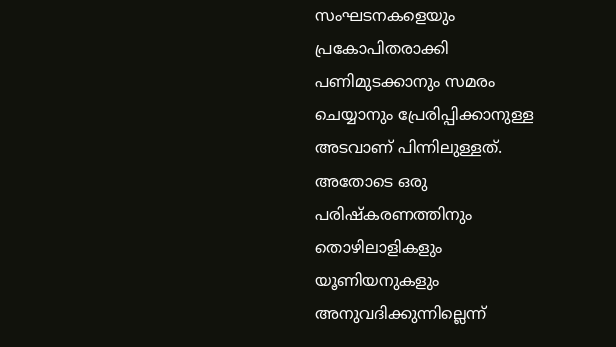സംഘടനകളെയും പ്രകോപിതരാക്കി പണിമുടക്കാനും സമരം ചെയ്യാനും പ്രേരിപ്പിക്കാനുള്ള അടവാണ് പിന്നിലുള്ളത്. അതോടെ ഒരു പരിഷ്കരണത്തിനും തൊഴിലാളികളും യൂണിയനുകളും അനുവദിക്കുന്നില്ലെന്ന്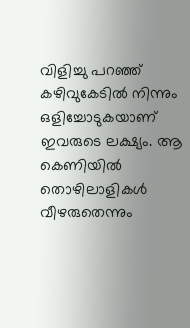വിളിച്ചു പറഞ്ഞ് കഴിവുകേടിൽ നിന്നും ഒളിച്ചോടുകയാണ് ഇവരുടെ ലക്ഷ്യം. ആ കെണിയിൽ തൊഴിലാളികൾ വീഴരുതെന്നും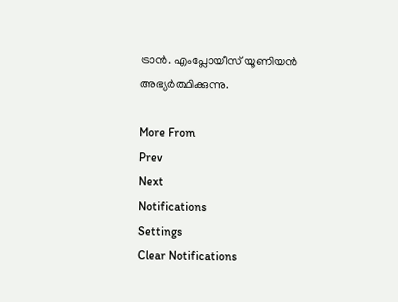ട്രാൻ. എംപ്ലോയീസ് യൂണിയൻ അഭ്യർത്ഥിക്കുന്നു.

More From
Prev
Next
Notifications
Settings
Clear Notifications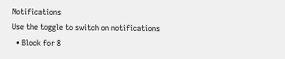Notifications
Use the toggle to switch on notifications
  • Block for 8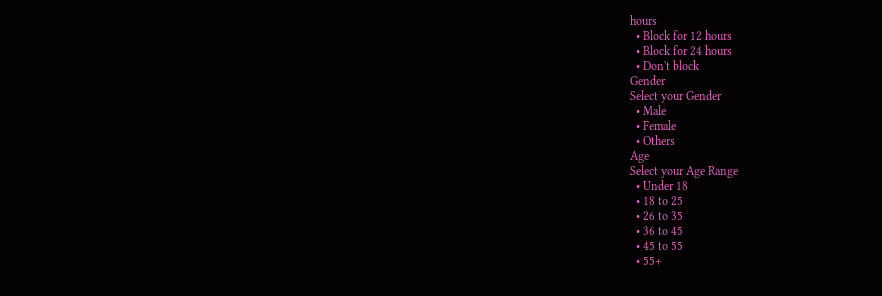hours
  • Block for 12 hours
  • Block for 24 hours
  • Don't block
Gender
Select your Gender
  • Male
  • Female
  • Others
Age
Select your Age Range
  • Under 18
  • 18 to 25
  • 26 to 35
  • 36 to 45
  • 45 to 55
  • 55+